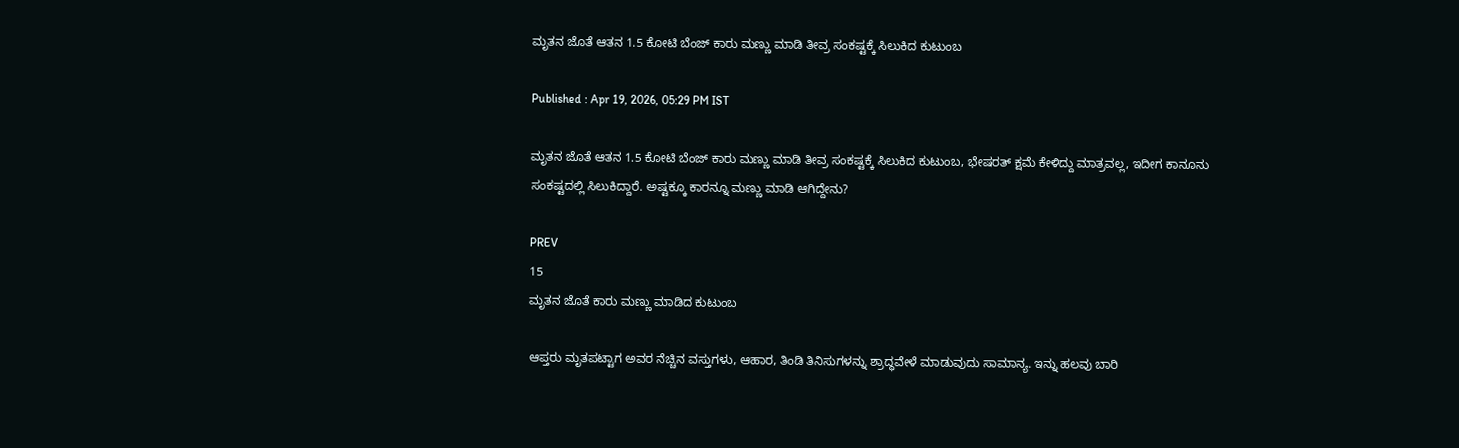ಮೃತನ ಜೊತೆ ಆತನ 1.5 ಕೋಟಿ ಬೆಂಜ್ ಕಾರು ಮಣ್ಣು ಮಾಡಿ ತೀವ್ರ ಸಂಕಷ್ಟಕ್ಕೆ ಸಿಲುಕಿದ ಕುಟುಂಬ

Published : Apr 19, 2026, 05:29 PM IST

ಮೃತನ ಜೊತೆ ಆತನ 1.5 ಕೋಟಿ ಬೆಂಜ್ ಕಾರು ಮಣ್ಣು ಮಾಡಿ ತೀವ್ರ ಸಂಕಷ್ಟಕ್ಕೆ ಸಿಲುಕಿದ ಕುಟುಂಬ, ಭೇಷರತ್ ಕ್ಷಮೆ ಕೇಳಿದ್ದು ಮಾತ್ರವಲ್ಲ, ಇದೀಗ ಕಾನೂನು ಸಂಕಷ್ಟದಲ್ಲಿ ಸಿಲುಕಿದ್ದಾರೆ. ಅಷ್ಟಕ್ಕೂ ಕಾರನ್ನೂ ಮಣ್ಣು ಮಾಡಿ ಆಗಿದ್ದೇನು?

PREV
15
ಮೃತನ ಜೊತೆ ಕಾರು ಮಣ್ಣು ಮಾಡಿದ ಕುಟುಂಬ

ಆಪ್ತರು ಮೃತಪಟ್ಟಾಗ ಅವರ ನೆಚ್ಚಿನ ವಸ್ತುಗಳು, ಆಹಾರ, ತಿಂಡಿ ತಿನಿಸುಗಳನ್ನು ಶ್ರಾದ್ಧವೇಳೆ ಮಾಡುವುದು ಸಾಮಾನ್ಯ. ಇನ್ನು ಹಲವು ಬಾರಿ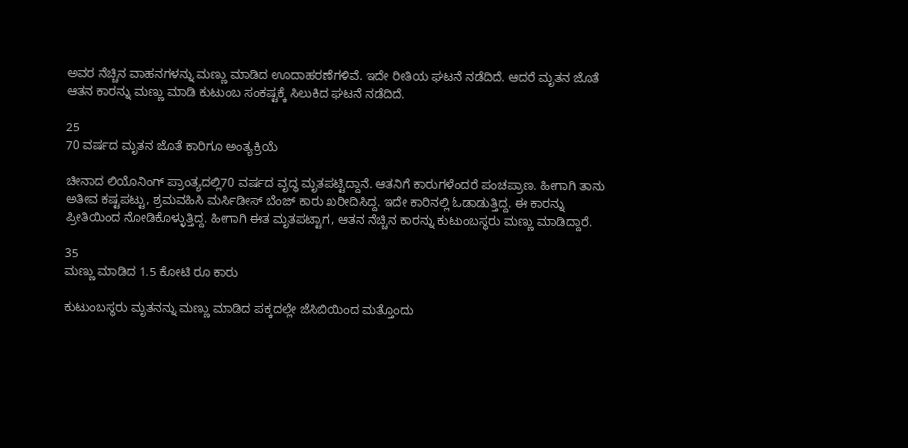ಅವರ ನೆಚ್ಚಿನ ವಾಹನಗಳನ್ನು ಮಣ್ಣು ಮಾಡಿದ ಊದಾಹರಣೆಗಳಿವೆ. ಇದೇ ರೀತಿಯ ಘಟನೆ ನಡೆದಿದೆ. ಆದರೆ ಮೃತನ ಜೊತೆ ಆತನ ಕಾರನ್ನು ಮಣ್ಣು ಮಾಡಿ ಕುಟುಂಬ ಸಂಕಷ್ಟಕ್ಕೆ ಸಿಲುಕಿದ ಘಟನೆ ನಡೆದಿದೆ.

25
70 ವರ್ಷದ ಮೃತನ ಜೊತೆ ಕಾರಿಗೂ ಅಂತ್ಯಕ್ರಿಯೆ

ಚೀನಾದ ಲಿಯೊನಿಂಗ್ ಪ್ರಾಂತ್ಯದಲ್ಲಿ70 ವರ್ಷದ ವೃದ್ಧ ಮೃತಪಟ್ಟಿದ್ದಾನೆ. ಆತನಿಗೆ ಕಾರುಗಳೆಂದರೆ ಪಂಚಪ್ರಾಣ. ಹೀಗಾಗಿ ತಾನು ಅತೀವ ಕಷ್ಟಪಟ್ಟು, ಶ್ರಮವಹಿಸಿ ಮರ್ಸಿಡೀಸ್ ಬೆಂಜ್ ಕಾರು ಖರೀದಿಸಿದ್ದ. ಇದೇ ಕಾರಿನಲ್ಲಿ ಓಡಾಡುತ್ತಿದ್ದ. ಈ ಕಾರನ್ನು ಪ್ರೀತಿಯಿಂದ ನೋಡಿಕೊಳ್ಳುತ್ತಿದ್ದ. ಹೀಗಾಗಿ ಈತ ಮೃತಪಟ್ಟಾಗ, ಆತನ ನೆಚ್ಚಿನ ಕಾರನ್ನು ಕುಟುಂಬಸ್ಥರು ಮಣ್ಣು ಮಾಡಿದ್ದಾರೆ.

35
ಮಣ್ಣು ಮಾಡಿದ 1.5 ಕೋಟಿ ರೂ ಕಾರು

ಕುಟುಂಬಸ್ಥರು ಮೃತನನ್ನು ಮಣ್ಣು ಮಾಡಿದ ಪಕ್ಕದಲ್ಲೇ ಜೆಸಿಬಿಯಿಂದ ಮತ್ತೊಂದು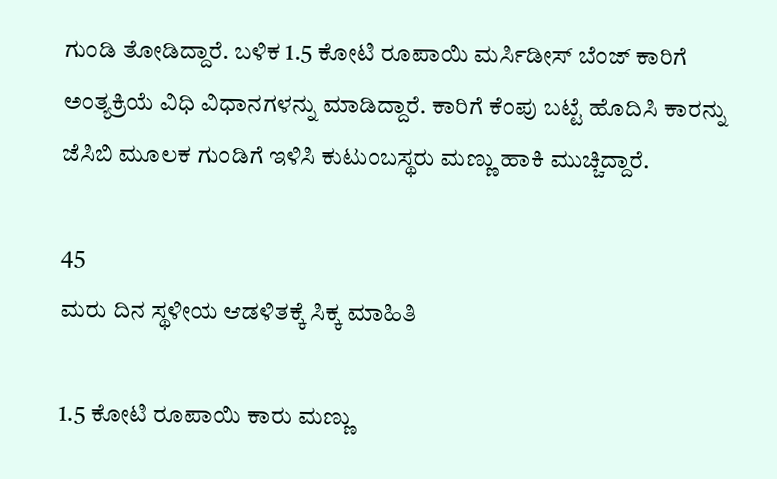ಗುಂಡಿ ತೋಡಿದ್ದಾರೆ. ಬಳಿಕ 1.5 ಕೋಟಿ ರೂಪಾಯಿ ಮರ್ಸಿಡೀಸ್ ಬೆಂಜ್ ಕಾರಿಗೆ ಅಂತ್ಯಕ್ರಿಯೆ ವಿಧಿ ವಿಧಾನಗಳನ್ನು ಮಾಡಿದ್ದಾರೆ. ಕಾರಿಗೆ ಕೆಂಪು ಬಟ್ಟೆ ಹೊದಿಸಿ ಕಾರನ್ನು ಜೆಸಿಬಿ ಮೂಲಕ ಗುಂಡಿಗೆ ಇಳಿಸಿ ಕುಟುಂಬಸ್ಥರು ಮಣ್ಣು ಹಾಕಿ ಮುಚ್ಚಿದ್ದಾರೆ.

45
ಮರು ದಿನ ಸ್ಥಳೀಯ ಆಡಳಿತಕ್ಕೆ ಸಿಕ್ಕ ಮಾಹಿತಿ

1.5 ಕೋಟಿ ರೂಪಾಯಿ ಕಾರು ಮಣ್ಣು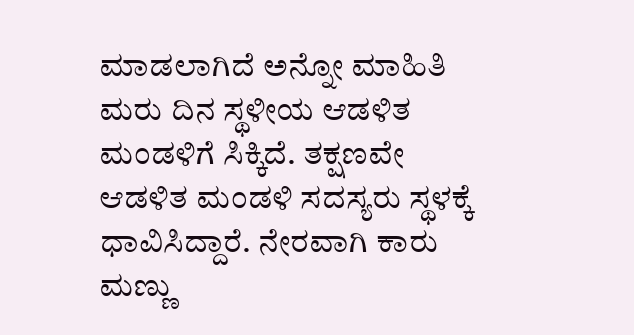ಮಾಡಲಾಗಿದೆ ಅನ್ನೋ ಮಾಹಿತಿ ಮರು ದಿನ ಸ್ಥಳೀಯ ಆಡಳಿತ ಮಂಡಳಿಗೆ ಸಿಕ್ಕಿದೆ. ತಕ್ಷಣವೇ ಆಡಳಿತ ಮಂಡಳಿ ಸದಸ್ಯರು ಸ್ಥಳಕ್ಕೆ ಧಾವಿಸಿದ್ದಾರೆ. ನೇರವಾಗಿ ಕಾರು ಮಣ್ಣು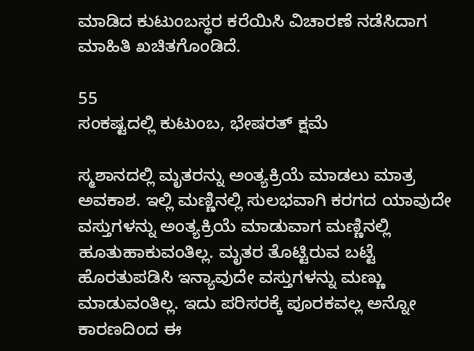ಮಾಡಿದ ಕುಟುಂಬಸ್ಥರ ಕರೆಯಿಸಿ ವಿಚಾರಣೆ ನಡೆಸಿದಾಗ ಮಾಹಿತಿ ಖಚಿತಗೊಂಡಿದೆ.

55
ಸಂಕಷ್ಟದಲ್ಲಿ ಕುಟುಂಬ, ಭೇಷರತ್ ಕ್ಷಮೆ

ಸ್ಮಶಾನದಲ್ಲಿ ಮೃತರನ್ನು ಅಂತ್ಯಕ್ರಿಯೆ ಮಾಡಲು ಮಾತ್ರ ಅವಕಾಶ. ಇಲ್ಲಿ ಮಣ್ಣಿನಲ್ಲಿ ಸುಲಭವಾಗಿ ಕರಗದ ಯಾವುದೇ ವಸ್ತುಗಳನ್ನು ಅಂತ್ಯಕ್ರಿಯೆ ಮಾಡುವಾಗ ಮಣ್ಣಿನಲ್ಲಿ ಹೂತುಹಾಕುವಂತಿಲ್ಲ. ಮೃತರ ತೊಟ್ಟಿರುವ ಬಟ್ಟೆ ಹೊರತುಪಡಿಸಿ ಇನ್ಯಾವುದೇ ವಸ್ತುಗಳನ್ನು ಮಣ್ಣು ಮಾಡುವಂತಿಲ್ಲ. ಇದು ಪರಿಸರಕ್ಕೆ ಪೂರಕವಲ್ಲ ಅನ್ನೋ ಕಾರಣದಿಂದ ಈ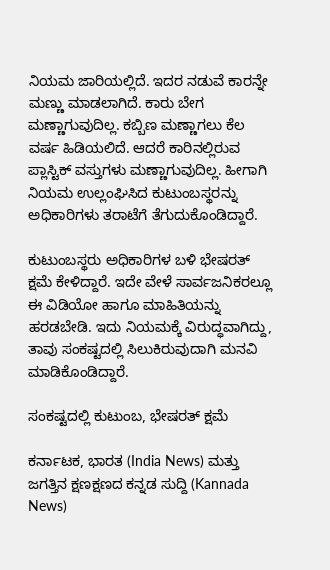ನಿಯಮ ಜಾರಿಯಲ್ಲಿದೆ. ಇದರ ನಡುವೆ ಕಾರನ್ನೇ ಮಣ್ಣು ಮಾಡಲಾಗಿದೆ. ಕಾರು ಬೇಗ ಮಣ್ಣಾಗುವುದಿಲ್ಲ. ಕಬ್ಬಿಣ ಮಣ್ಣಾಗಲು ಕೆಲ ವರ್ಷ ಹಿಡಿಯಲಿದೆ. ಆದರೆ ಕಾರಿನಲ್ಲಿರುವ ಪ್ಲಾಸ್ಟಿಕ್ ವಸ್ತುಗಳು ಮಣ್ಣಾಗುವುದಿಲ್ಲ. ಹೀಗಾಗಿ ನಿಯಮ ಉಲ್ಲಂಘಿಸಿದ ಕುಟುಂಬಸ್ಥರನ್ನು ಅಧಿಕಾರಿಗಳು ತರಾಟೆಗೆ ತೆಗುದುಕೊಂಡಿದ್ದಾರೆ.

ಕುಟುಂಬಸ್ಥರು ಅಧಿಕಾರಿಗಳ ಬಳಿ ಭೇಷರತ್ ಕ್ಷಮೆ ಕೇಳಿದ್ದಾರೆ. ಇದೇ ವೇಳೆ ಸಾರ್ವಜನಿಕರಲ್ಲೂ ಈ ವಿಡಿಯೋ ಹಾಗೂ ಮಾಹಿತಿಯನ್ನು ಹರಡಬೇಡಿ. ಇದು ನಿಯಮಕ್ಕೆ ವಿರುದ್ಧವಾಗಿದ್ದು, ತಾವು ಸಂಕಷ್ಟದಲ್ಲಿ ಸಿಲುಕಿರುವುದಾಗಿ ಮನವಿ ಮಾಡಿಕೊಂಡಿದ್ದಾರೆ.

ಸಂಕಷ್ಟದಲ್ಲಿ ಕುಟುಂಬ, ಭೇಷರತ್ ಕ್ಷಮೆ

ಕರ್ನಾಟಕ, ಭಾರತ (India News) ಮತ್ತು ಜಗತ್ತಿನ ಕ್ಷಣಕ್ಷಣದ ಕನ್ನಡ ಸುದ್ದಿ (Kannada News)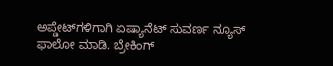ಅಪ್ಡೇಟ್‌ಗಳಿಗಾಗಿ ಏಷ್ಯಾನೆಟ್ ಸುವರ್ಣ ನ್ಯೂಸ್‌ ಫಾಲೋ ಮಾಡಿ. ಬ್ರೇಕಿಂಗ್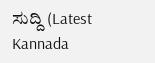ಸುದ್ದಿ (Latest Kannada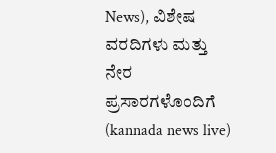News), ವಿಶೇಷ ವರದಿಗಳು ಮತ್ತು ನೇರ ಪ್ರಸಾರಗಳೊಂದಿಗೆ (kannada news live)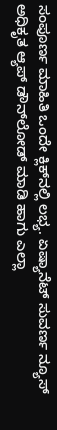ಸಂಪೂರ್ಣ ಮಾಹಿತಿ ಒಂದೇ ಕ್ಲಿಕ್‌ನಲ್ಲಿ ಲಭ್ಯ. ಏಷ್ಯಾನೆಟ್ ಸುವರ್ಣ ನ್ಯೂಸ್ ಅಧಿಕೃತ ಆ್ಯಪ್ ಡೌನ್‌ಲೋಡ್ ಮಾಡಿ ಹಾಗು ಎಲ್ಲಾ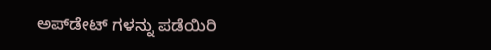ಅಪ್‌ಡೇಟ್ ಗಳನ್ನು ಪಡೆಯಿರಿ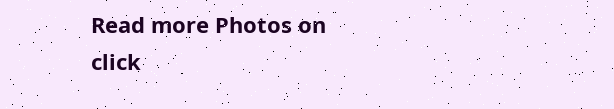Read more Photos on
click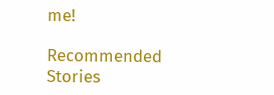me!

Recommended Stories